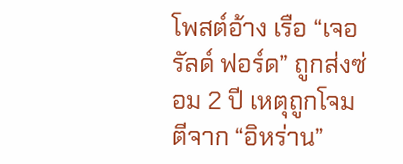โพสต์อ้าง เรือ “เจอรัลด์ ฟอร์ด” ถูกส่งซ่อม 2 ปี เหตุถูกโจมตีจาก “อิหร่าน”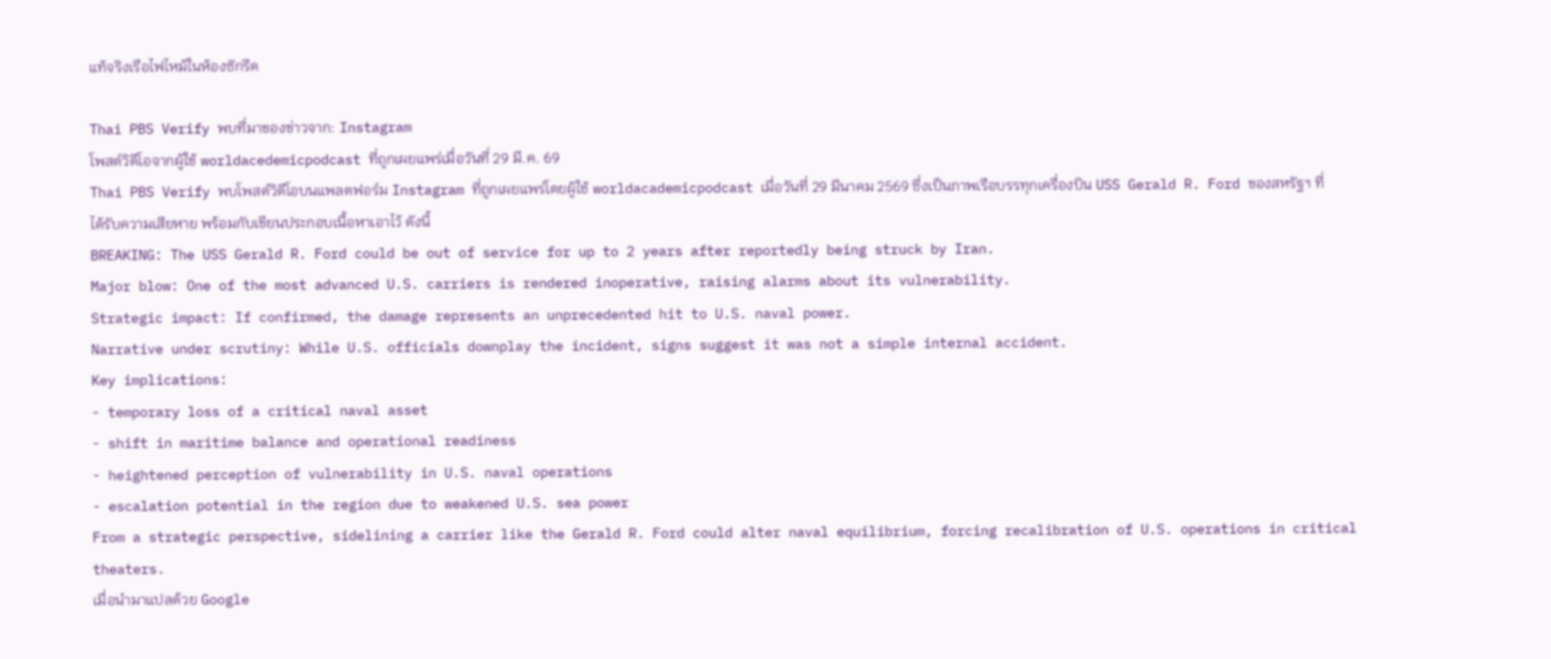แท้จริงเรือไฟไหม้ในห้องซักรีด

Thai PBS Verify พบที่มาของข่าวจาก: Instagram
โพสต์วิดีโอจากผู้ใช้ worldacedemicpodcast ที่ถูกเผยแพร่เมื่อวันที่ 29 มี.ค. 69
Thai PBS Verify พบโพสต์วิดีโอบนแพลตฟอร์ม Instagram ที่ถูกเผยแพร่โดยผู้ใช้ worldacademicpodcast เมื่อวันที่ 29 มีนาคม 2569 ซึ่งเป็นภาพเรือบรรทุกเครื่องบิน USS Gerald R. Ford ของสหรัฐฯ ที่ได้รับความเสียหาย พร้อมกับเขียนประกอบเนื้อหาเอาไว้ ดังนี้
BREAKING: The USS Gerald R. Ford could be out of service for up to 2 years after reportedly being struck by Iran.
Major blow: One of the most advanced U.S. carriers is rendered inoperative, raising alarms about its vulnerability.
Strategic impact: If confirmed, the damage represents an unprecedented hit to U.S. naval power.
Narrative under scrutiny: While U.S. officials downplay the incident, signs suggest it was not a simple internal accident.
Key implications:
- temporary loss of a critical naval asset
- shift in maritime balance and operational readiness
- heightened perception of vulnerability in U.S. naval operations
- escalation potential in the region due to weakened U.S. sea power
From a strategic perspective, sidelining a carrier like the Gerald R. Ford could alter naval equilibrium, forcing recalibration of U.S. operations in critical theaters.
เมื่อนำมาแปลด้วย Google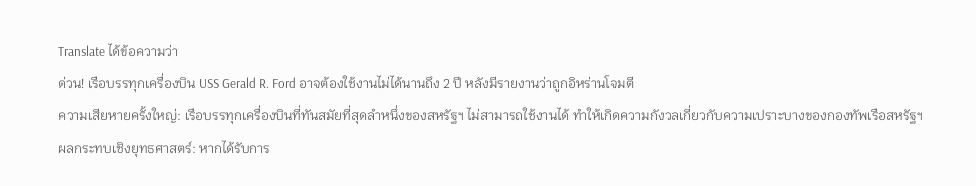Translate ได้ข้อความว่า
ด่วน! เรือบรรทุกเครื่องบิน USS Gerald R. Ford อาจต้องใช้งานไม่ได้นานถึง 2 ปี หลังมีรายงานว่าถูกอิหร่านโจมตี
ความเสียหายครั้งใหญ่: เรือบรรทุกเครื่องบินที่ทันสมัยที่สุดลำหนึ่งของสหรัฐฯ ไม่สามารถใช้งานได้ ทำให้เกิดความกังวลเกี่ยวกับความเปราะบางของกองทัพเรือสหรัฐฯ
ผลกระทบเชิงยุทธศาสตร์: หากได้รับการ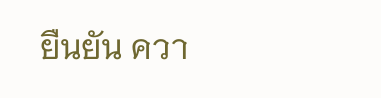ยืนยัน ควา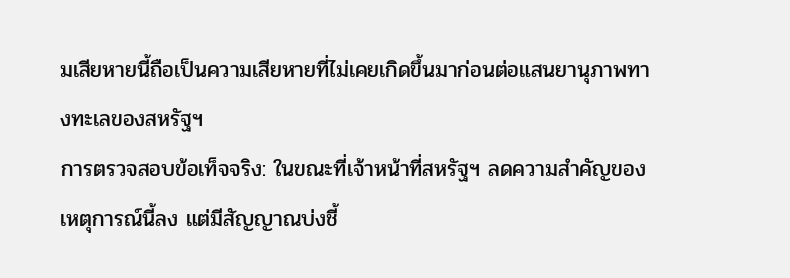มเสียหายนี้ถือเป็นความเสียหายที่ไม่เคยเกิดขึ้นมาก่อนต่อแสนยานุภาพทางทะเลของสหรัฐฯ
การตรวจสอบข้อเท็จจริง: ในขณะที่เจ้าหน้าที่สหรัฐฯ ลดความสำคัญของเหตุการณ์นี้ลง แต่มีสัญญาณบ่งชี้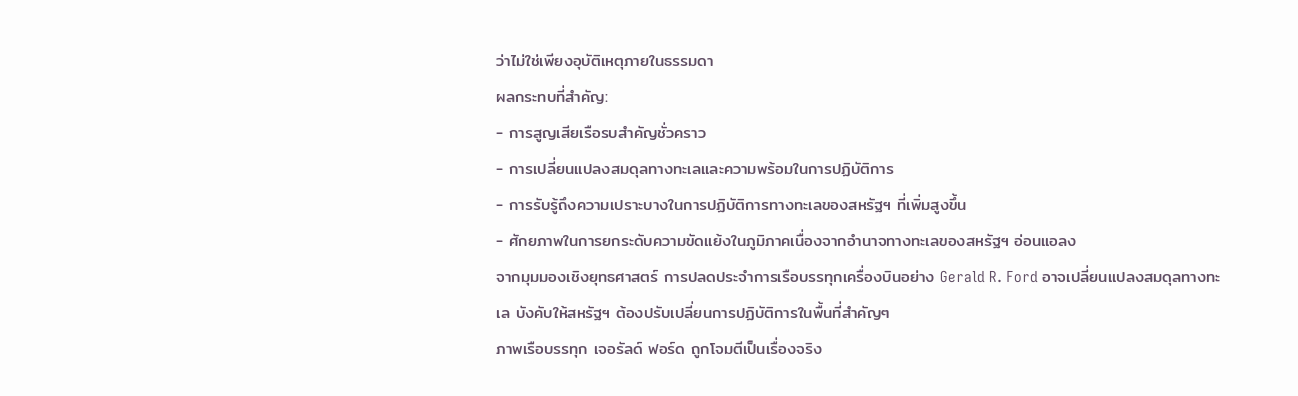ว่าไม่ใช่เพียงอุบัติเหตุภายในธรรมดา
ผลกระทบที่สำคัญ:
- การสูญเสียเรือรบสำคัญชั่วคราว
- การเปลี่ยนแปลงสมดุลทางทะเลและความพร้อมในการปฏิบัติการ
- การรับรู้ถึงความเปราะบางในการปฏิบัติการทางทะเลของสหรัฐฯ ที่เพิ่มสูงขึ้น
- ศักยภาพในการยกระดับความขัดแย้งในภูมิภาคเนื่องจากอำนาจทางทะเลของสหรัฐฯ อ่อนแอลง
จากมุมมองเชิงยุทธศาสตร์ การปลดประจำการเรือบรรทุกเครื่องบินอย่าง Gerald R. Ford อาจเปลี่ยนแปลงสมดุลทางทะเล บังคับให้สหรัฐฯ ต้องปรับเปลี่ยนการปฏิบัติการในพื้นที่สำคัญๆ
ภาพเรือบรรทุก เจอรัลด์ ฟอร์ด ถูกโจมตีเป็นเรื่องจริง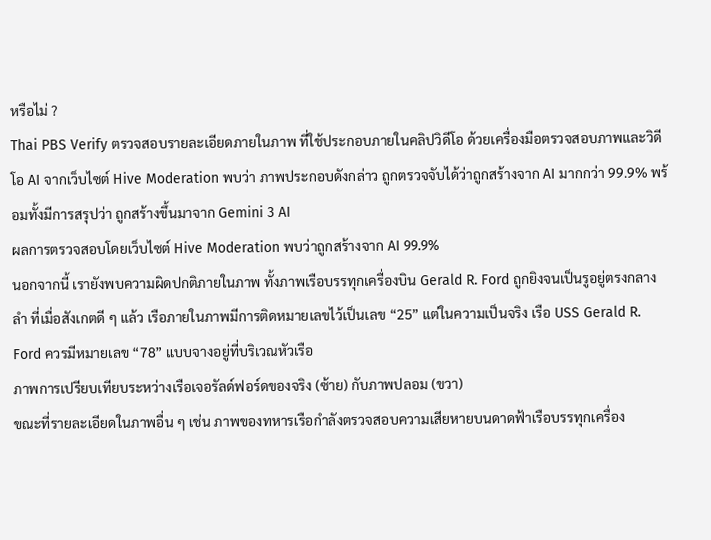หรือไม่ ?
Thai PBS Verify ตรวจสอบรายละเอียดภายในภาพ ที่ใช้ประกอบภายในคลิปวิดีโอ ด้วยเครื่องมือตรวจสอบภาพและวิดีโอ AI จากเว็บไซต์ Hive Moderation พบว่า ภาพประกอบดังกล่าว ถูกตรวจจับได้ว่าถูกสร้างจาก AI มากกว่า 99.9% พร้อมทั้งมีการสรุปว่า ถูกสร้างขึ้นมาจาก Gemini 3 AI
ผลการตรวจสอบโดยเว็บไซต์ Hive Moderation พบว่าถูกสร้างจาก AI 99.9%
นอกจากนี้ เรายังพบความผิดปกติภายในภาพ ทั้งภาพเรือบรรทุกเครื่องบิน Gerald R. Ford ถูกยิงจนเป็นรูอยู่ตรงกลางลำ ที่เมื่อสังเกตดี ๆ แล้ว เรือภายในภาพมีการติดหมายเลขไว้เป็นเลข “25” แต่ในความเป็นจริง เรือ USS Gerald R. Ford ควรมีหมายเลข “78” แบบจางอยู่ที่บริเวณหัวเรือ
ภาพการเปรียบเทียบระหว่างเรือเจอรัลด์ฟอร์ดของจริง (ซ้าย) กับภาพปลอม (ขวา)
ขณะที่รายละเอียดในภาพอื่น ๆ เช่น ภาพของทหารเรือกำลังตรวจสอบความเสียหายบนดาดฟ้าเรือบรรทุกเครื่อง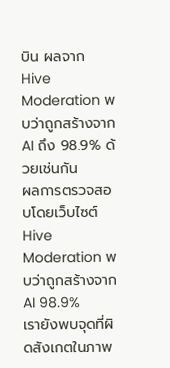บิน ผลจาก Hive Moderation พบว่าถูกสร้างจาก AI ถึง 98.9% ด้วยเช่นกัน
ผลการตรวจสอบโดยเว็บไซต์ Hive Moderation พบว่าถูกสร้างจาก AI 98.9%
เรายังพบจุดที่ผิดสังเกตในภาพ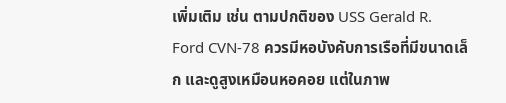เพิ่มเติม เช่น ตามปกติของ USS Gerald R. Ford CVN-78 ควรมีหอบังคับการเรือที่มีขนาดเล็ก และดูสูงเหมือนหอคอย แต่ในภาพ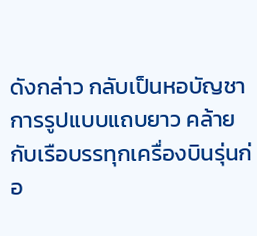ดังกล่าว กลับเป็นหอบัญชาการรูปแบบแถบยาว คล้ายกับเรือบรรทุกเครื่องบินรุ่นก่อ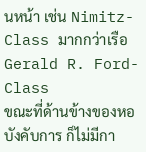นหน้า เช่น Nimitz-Class มากกว่าเรือ Gerald R. Ford-Class
ขณะที่ด้านข้างของหอบังคับการ ก็ไม่มีกา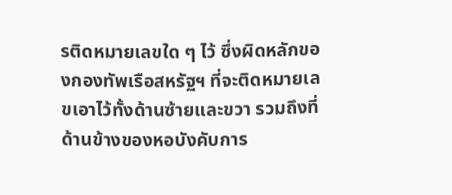รติดหมายเลขใด ๆ ไว้ ซึ่งผิดหลักของกองทัพเรือสหรัฐฯ ที่จะติดหมายเลขเอาไว้ทั้งด้านซ้ายและขวา รวมถึงที่ด้านข้างของหอบังคับการ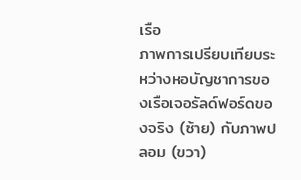เรือ
ภาพการเปรียบเทียบระหว่างหอบัญชาการของเรือเจอรัลด์ฟอร์ดของจริง (ซ้าย) กับภาพปลอม (ขวา)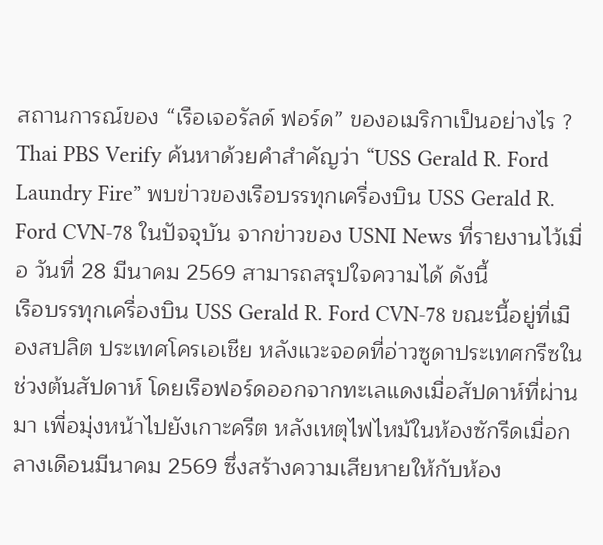สถานการณ์ของ “เรือเจอรัลด์ ฟอร์ด” ของอเมริกาเป็นอย่างไร ?
Thai PBS Verify ค้นหาด้วยคำสำคัญว่า “USS Gerald R. Ford Laundry Fire” พบข่าวของเรือบรรทุกเครื่องบิน USS Gerald R. Ford CVN-78 ในปัจจุบัน จากข่าวของ USNI News ที่รายงานไว้เมื่อ วันที่ 28 มีนาคม 2569 สามารถสรุปใจความได้ ดังนี้
เรือบรรทุกเครื่องบิน USS Gerald R. Ford CVN-78 ขณะนี้อยู่ที่เมืองสปลิต ประเทศโครเอเชีย หลังแวะจอดที่อ่าวซูดาประเทศกรีซในช่วงต้นสัปดาห์ โดยเรือฟอร์ดออกจากทะเลแดงเมื่อสัปดาห์ที่ผ่านมา เพื่อมุ่งหน้าไปยังเกาะครีต หลังเหตุไฟไหม้ในห้องซักรีดเมื่อกลางเดือนมีนาคม 2569 ซึ่งสร้างความเสียหายให้กับห้อง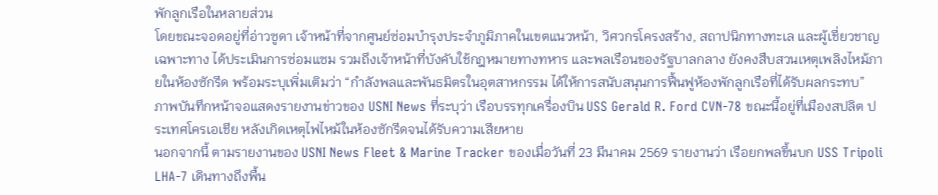พักลูกเรือในหลายส่วน
โดยขณะจอดอยู่ที่อ่าวซูดา เจ้าหน้าที่จากศูนย์ซ่อมบำรุงประจำภูมิภาคในเขตแนวหน้า, วิศวกรโครงสร้าง, สถาปนิกทางทะเล และผู้เชี่ยวชาญเฉพาะทาง ได้ประเมินการซ่อมแซม รวมถึงเจ้าหน้าที่บังคับใช้กฎหมายทางทหาร และพลเรือนของรัฐบาลกลาง ยังคงสืบสวนเหตุเพลิงไหม้ภายในห้องซักรีด พร้อมระบุเพิ่มเติมว่า “กำลังพลและพันธมิตรในอุตสาหกรรม ได้ให้การสนับสนุนการฟื้นฟูห้องพักลูกเรือที่ได้รับผลกระทบ”
ภาพบันทึกหน้าจอแสดงรายงานข่าวของ USNI News ที่ระบุว่า เรือบรรทุกเครื่องบิน USS Gerald R. Ford CVN-78 ขณะนี้อยู่ที่เมืองสปลิต ประเทศโครเอเชีย หลังเกิดเหตุไฟไหม้ในห้องซักรีดจนได้รับความเสียหาย
นอกจากนี้ ตามรายงานของ USNI News Fleet & Marine Tracker ของเมื่อวันที่ 23 มีนาคม 2569 รายงานว่า เรือยกพลขึ้นบก USS Tripoli LHA-7 เดินทางถึงพื้น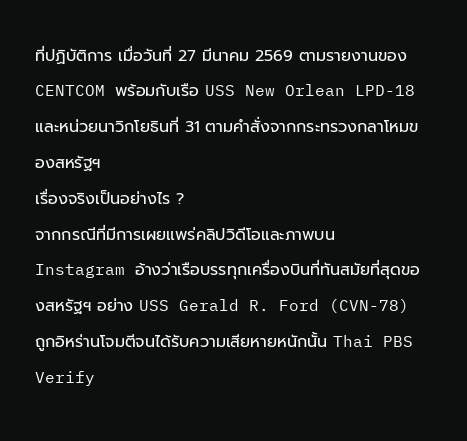ที่ปฏิบัติการ เมื่อวันที่ 27 มีนาคม 2569 ตามรายงานของ CENTCOM พร้อมกับเรือ USS New Orlean LPD-18 และหน่วยนาวิกโยธินที่ 31 ตามคำสั่งจากกระทรวงกลาโหมของสหรัฐฯ
เรื่องจริงเป็นอย่างไร ?
จากกรณีที่มีการเผยแพร่คลิปวิดีโอและภาพบน Instagram อ้างว่าเรือบรรทุกเครื่องบินที่ทันสมัยที่สุดของสหรัฐฯ อย่าง USS Gerald R. Ford (CVN-78) ถูกอิหร่านโจมตีจนได้รับความเสียหายหนักนั้น Thai PBS Verify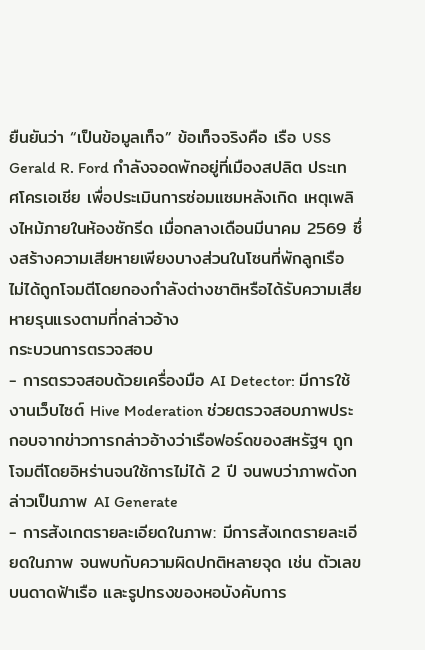ยืนยันว่า “เป็นข้อมูลเท็จ” ข้อเท็จจริงคือ เรือ USS Gerald R. Ford กำลังจอดพักอยู่ที่เมืองสปลิต ประเทศโครเอเชีย เพื่อประเมินการซ่อมแซมหลังเกิด เหตุเพลิงไหม้ภายในห้องซักรีด เมื่อกลางเดือนมีนาคม 2569 ซึ่งสร้างความเสียหายเพียงบางส่วนในโซนที่พักลูกเรือ ไม่ได้ถูกโจมตีโดยกองกำลังต่างชาติหรือได้รับความเสียหายรุนแรงตามที่กล่าวอ้าง
กระบวนการตรวจสอบ
- การตรวจสอบด้วยเครื่องมือ AI Detector: มีการใช้งานเว็บไซต์ Hive Moderation ช่วยตรวจสอบภาพประกอบจากข่าวการกล่าวอ้างว่าเรือฟอร์ดของสหรัฐฯ ถูกโจมตีโดยอิหร่านจนใช้การไม่ได้ 2 ปี จนพบว่าภาพดังกล่าวเป็นภาพ AI Generate
- การสังเกตรายละเอียดในภาพ: มีการสังเกตรายละเอียดในภาพ จนพบกับความผิดปกติหลายจุด เช่น ตัวเลขบนดาดฟ้าเรือ และรูปทรงของหอบังคับการ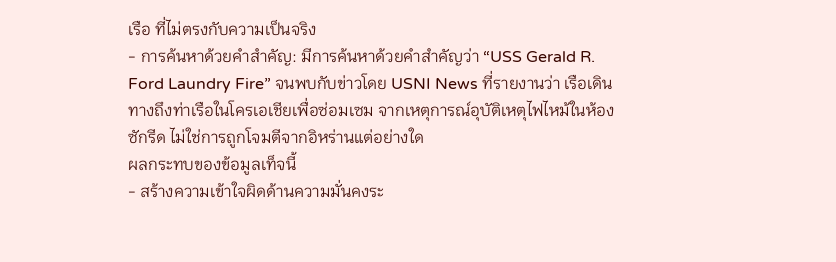เรือ ที่ไม่ตรงกับความเป็นจริง
- การค้นหาด้วยคำสำคัญ: มีการค้นหาด้วยคำสำคัญว่า “USS Gerald R. Ford Laundry Fire” จนพบกับข่าวโดย USNI News ที่รายงานว่า เรือเดินทางถึงท่าเรือในโครเอเชียเพื่อซ่อมเซม จากเหตุการณ์อุบัติเหตุไฟไหม้ในห้องซักรีด ไม่ใช่การถูกโจมตีจากอิหร่านแต่อย่างใด
ผลกระทบของข้อมูลเท็จนี้
- สร้างความเข้าใจผิดด้านความมั่นคงระ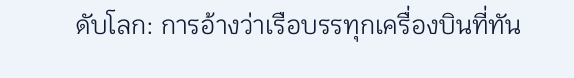ดับโลก: การอ้างว่าเรือบรรทุกเครื่องบินที่ทัน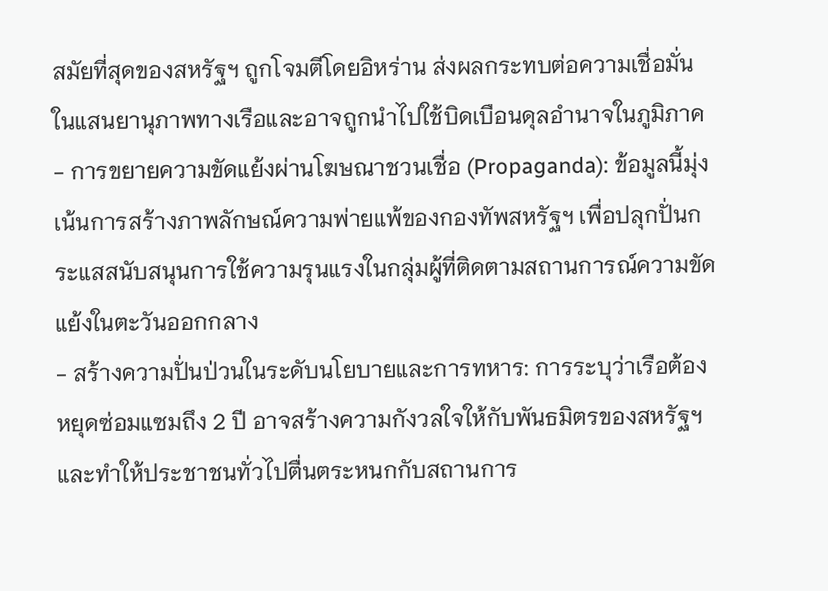สมัยที่สุดของสหรัฐฯ ถูกโจมตีโดยอิหร่าน ส่งผลกระทบต่อความเชื่อมั่นในแสนยานุภาพทางเรือและอาจถูกนำไปใช้บิดเบือนดุลอำนาจในภูมิภาค
- การขยายความขัดแย้งผ่านโฆษณาชวนเชื่อ (Propaganda): ข้อมูลนี้มุ่งเน้นการสร้างภาพลักษณ์ความพ่ายแพ้ของกองทัพสหรัฐฯ เพื่อปลุกปั่นกระแสสนับสนุนการใช้ความรุนแรงในกลุ่มผู้ที่ติดตามสถานการณ์ความขัดแย้งในตะวันออกกลาง
- สร้างความปั่นป่วนในระดับนโยบายและการทหาร: การระบุว่าเรือต้องหยุดซ่อมแซมถึง 2 ปี อาจสร้างความกังวลใจให้กับพันธมิตรของสหรัฐฯ และทำให้ประชาชนทั่วไปตื่นตระหนกกับสถานการ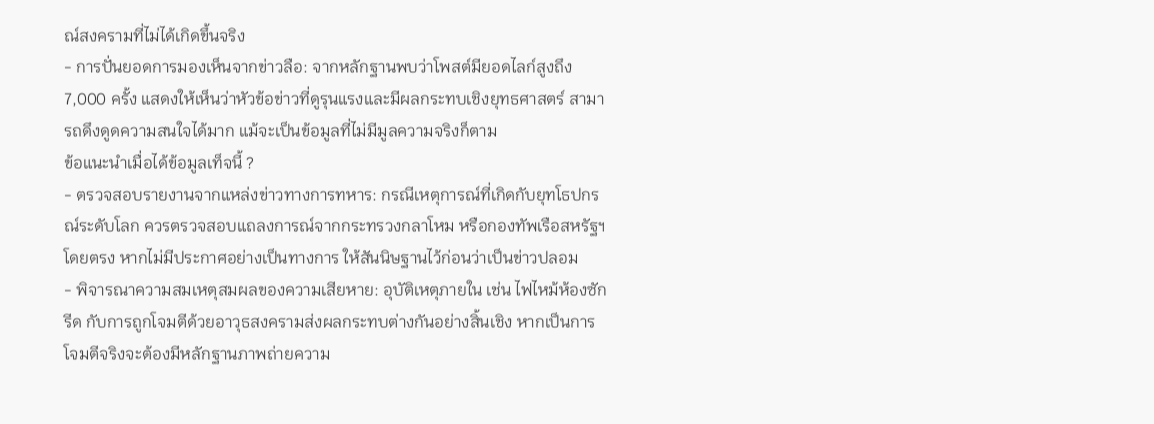ณ์สงครามที่ไม่ได้เกิดขึ้นจริง
- การปั่นยอดการมองเห็นจากข่าวลือ: จากหลักฐานพบว่าโพสต์มียอดไลก์สูงถึง 7,000 ครั้ง แสดงให้เห็นว่าหัวข้อข่าวที่ดูรุนแรงและมีผลกระทบเชิงยุทธศาสตร์ สามารถดึงดูดความสนใจได้มาก แม้จะเป็นข้อมูลที่ไม่มีมูลความจริงก็ตาม
ข้อแนะนำเมื่อได้ข้อมูลเท็จนี้ ?
- ตรวจสอบรายงานจากแหล่งข่าวทางการทหาร: กรณีเหตุการณ์ที่เกิดกับยุทโธปกรณ์ระดับโลก ควรตรวจสอบแถลงการณ์จากกระทรวงกลาโหม หรือกองทัพเรือสหรัฐฯ โดยตรง หากไม่มีประกาศอย่างเป็นทางการ ให้สันนิษฐานไว้ก่อนว่าเป็นข่าวปลอม
- พิจารณาความสมเหตุสมผลของความเสียหาย: อุบัติเหตุภายใน เช่น ไฟไหม้ห้องซักรีด กับการถูกโจมตีด้วยอาวุธสงครามส่งผลกระทบต่างกันอย่างสิ้นเชิง หากเป็นการโจมตีจริงจะต้องมีหลักฐานภาพถ่ายความ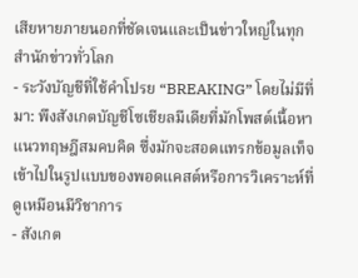เสียหายภายนอกที่ชัดเจนและเป็นข่าวใหญ่ในทุกสำนักข่าวทั่วโลก
- ระวังบัญชีที่ใช้คำโปรย “BREAKING” โดยไม่มีที่มา: พึงสังเกตบัญชีโซเชียลมีเดียที่มักโพสต์เนื้อหาแนวทฤษฎีสมคบคิด ซึ่งมักจะสอดแทรกข้อมูลเท็จเข้าไปในรูปแบบของพอดแคสต์หรือการวิเคราะห์ที่ดูเหมือนมีวิชาการ
- สังเกต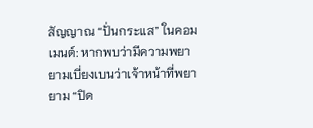สัญญาณ “ปั่นกระแส” ในคอมเมนต์: หากพบว่ามีความพยายามเบี่ยงเบนว่าเจ้าหน้าที่พยายาม “ปิด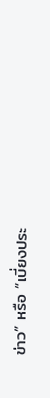ข่าว” หรือ “เบี่ยงประ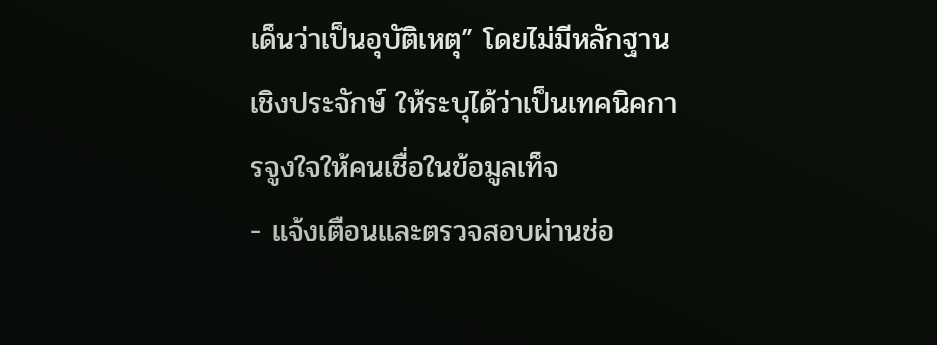เด็นว่าเป็นอุบัติเหตุ” โดยไม่มีหลักฐานเชิงประจักษ์ ให้ระบุได้ว่าเป็นเทคนิคการจูงใจให้คนเชื่อในข้อมูลเท็จ
- แจ้งเตือนและตรวจสอบผ่านช่อ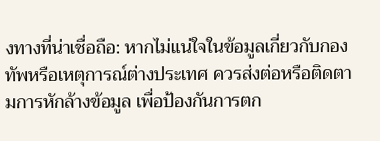งทางที่น่าเชื่อถือ: หากไม่แน่ใจในข้อมูลเกี่ยวกับกองทัพหรือเหตุการณ์ต่างประเทศ ควรส่งต่อหรือติดตามการหักล้างข้อมูล เพื่อป้องกันการตก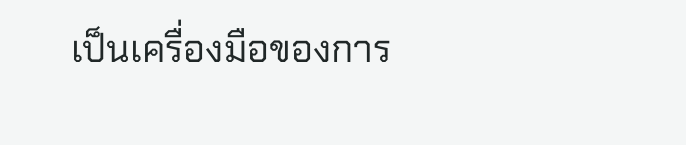เป็นเครื่องมือของการ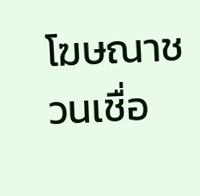โฆษณาชวนเชื่อ